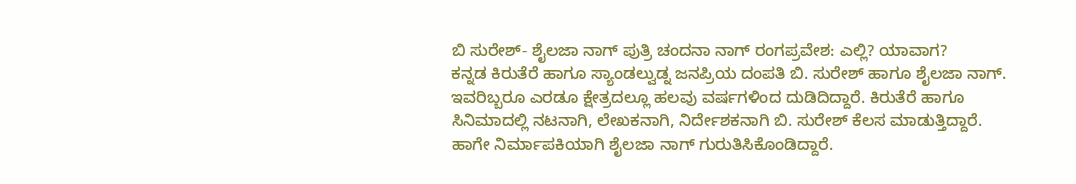ಬಿ ಸುರೇಶ್- ಶೈಲಜಾ ನಾಗ್ ಪುತ್ರಿ ಚಂದನಾ ನಾಗ್ ರಂಗಪ್ರವೇಶ: ಎಲ್ಲಿ? ಯಾವಾಗ?
ಕನ್ನಡ ಕಿರುತೆರೆ ಹಾಗೂ ಸ್ಯಾಂಡಲ್ವುಡ್ನ ಜನಪ್ರಿಯ ದಂಪತಿ ಬಿ. ಸುರೇಶ್ ಹಾಗೂ ಶೈಲಜಾ ನಾಗ್. ಇವರಿಬ್ಬರೂ ಎರಡೂ ಕ್ಷೇತ್ರದಲ್ಲೂ ಹಲವು ವರ್ಷಗಳಿಂದ ದುಡಿದಿದ್ದಾರೆ. ಕಿರುತೆರೆ ಹಾಗೂ ಸಿನಿಮಾದಲ್ಲಿ ನಟನಾಗಿ, ಲೇಖಕನಾಗಿ, ನಿರ್ದೇಶಕನಾಗಿ ಬಿ. ಸುರೇಶ್ ಕೆಲಸ ಮಾಡುತ್ತಿದ್ದಾರೆ. ಹಾಗೇ ನಿರ್ಮಾಪಕಿಯಾಗಿ ಶೈಲಜಾ ನಾಗ್ ಗುರುತಿಸಿಕೊಂಡಿದ್ದಾರೆ.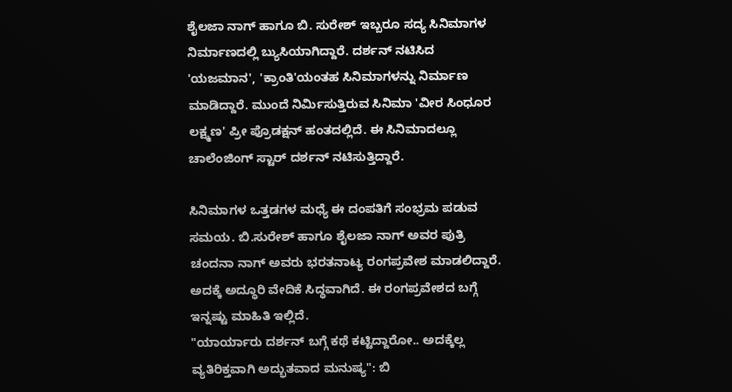ಶೈಲಜಾ ನಾಗ್ ಹಾಗೂ ಬಿ. ಸುರೇಶ್ ಇಬ್ಬರೂ ಸದ್ಯ ಸಿನಿಮಾಗಳ ನಿರ್ಮಾಣದಲ್ಲಿ ಬ್ಯುಸಿಯಾಗಿದ್ದಾರೆ. ದರ್ಶನ್ ನಟಿಸಿದ 'ಯಜಮಾನ', 'ಕ್ರಾಂತಿ'ಯಂತಹ ಸಿನಿಮಾಗಳನ್ನು ನಿರ್ಮಾಣ ಮಾಡಿದ್ದಾರೆ. ಮುಂದೆ ನಿರ್ಮಿಸುತ್ತಿರುವ ಸಿನಿಮಾ 'ವೀರ ಸಿಂಧೂರ ಲಕ್ಷ್ಮಣ' ಪ್ರೀ ಪ್ರೊಡಕ್ಷನ್ ಹಂತದಲ್ಲಿದೆ. ಈ ಸಿನಿಮಾದಲ್ಲೂ ಚಾಲೆಂಜಿಂಗ್ ಸ್ಟಾರ್ ದರ್ಶನ್ ನಟಿಸುತ್ತಿದ್ದಾರೆ.

ಸಿನಿಮಾಗಳ ಒತ್ತಡಗಳ ಮಧ್ಯೆ ಈ ದಂಪತಿಗೆ ಸಂಭ್ರಮ ಪಡುವ ಸಮಯ. ಬಿ.ಸುರೇಶ್ ಹಾಗೂ ಶೈಲಜಾ ನಾಗ್ ಅವರ ಪುತ್ರಿ ಚಂದನಾ ನಾಗ್ ಅವರು ಭರತನಾಟ್ಯ ರಂಗಪ್ರವೇಶ ಮಾಡಲಿದ್ದಾರೆ. ಅದಕ್ಕೆ ಅದ್ಧೂರಿ ವೇದಿಕೆ ಸಿದ್ಧವಾಗಿದೆ. ಈ ರಂಗಪ್ರವೇಶದ ಬಗ್ಗೆ ಇನ್ನಷ್ಟು ಮಾಹಿತಿ ಇಲ್ಲಿದೆ.
"ಯಾರ್ಯಾರು ದರ್ಶನ್ ಬಗ್ಗೆ ಕಥೆ ಕಟ್ಟಿದ್ದಾರೋ.. ಅದಕ್ಕೆಲ್ಲ ವ್ಯತಿರಿಕ್ತವಾಗಿ ಅದ್ಭುತವಾದ ಮನುಷ್ಯ": ಬಿ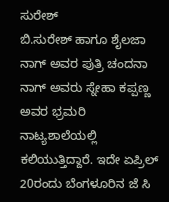ಸುರೇಶ್
ಬಿ.ಸುರೇಶ್ ಹಾಗೂ ಶೈಲಜಾ ನಾಗ್ ಅವರ ಪುತ್ರಿ ಚಂದನಾ ನಾಗ್ ಅವರು ಸ್ನೇಹಾ ಕಪ್ಪಣ್ಣ ಅವರ ಭ್ರಮರಿ ನಾಟ್ಯಶಾಲೆಯಲ್ಲಿ ಕಲಿಯುತ್ತಿದ್ದಾರೆ. ಇದೇ ಏಪ್ರಿಲ್ 20ರಂದು ಬೆಂಗಳೂರಿನ ಜೆ ಸಿ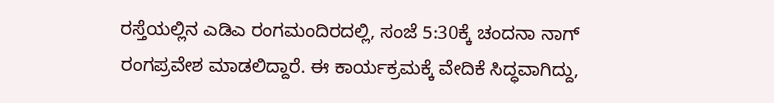ರಸ್ತೆಯಲ್ಲಿನ ಎಡಿಎ ರಂಗಮಂದಿರದಲ್ಲಿ, ಸಂಜೆ 5:30ಕ್ಕೆ ಚಂದನಾ ನಾಗ್ ರಂಗಪ್ರವೇಶ ಮಾಡಲಿದ್ದಾರೆ. ಈ ಕಾರ್ಯಕ್ರಮಕ್ಕೆ ವೇದಿಕೆ ಸಿದ್ಧವಾಗಿದ್ದು,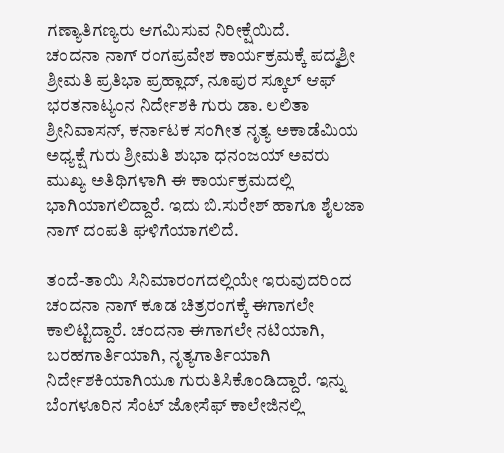ಗಣ್ಯಾತಿಗಣ್ಯರು ಆಗಮಿಸುವ ನಿರೀಕ್ಷೆಯಿದೆ.
ಚಂದನಾ ನಾಗ್ ರಂಗಪ್ರವೇಶ ಕಾರ್ಯಕ್ರಮಕ್ಕೆ ಪದ್ಮಶ್ರೀ ಶ್ರೀಮತಿ ಪ್ರತಿಭಾ ಪ್ರಹ್ಲಾದ್, ನೂಪುರ ಸ್ಕೂಲ್ ಆಫ್ ಭರತನಾಟ್ಯಂನ ನಿರ್ದೇಶಕಿ ಗುರು ಡಾ. ಲಲಿತಾ ಶ್ರೀನಿವಾಸನ್, ಕರ್ನಾಟಕ ಸಂಗೀತ ನೃತ್ಯ ಅಕಾಡೆಮಿಯ ಅಧ್ಯಕ್ಷೆ ಗುರು ಶ್ರೀಮತಿ ಶುಭಾ ಧನಂಜಯ್ ಅವರು ಮುಖ್ಯ ಅತಿಥಿಗಳಾಗಿ ಈ ಕಾರ್ಯಕ್ರಮದಲ್ಲಿ ಭಾಗಿಯಾಗಲಿದ್ದಾರೆ. ಇದು ಬಿ.ಸುರೇಶ್ ಹಾಗೂ ಶೈಲಜಾ ನಾಗ್ ದಂಪತಿ ಘಳಿಗೆಯಾಗಲಿದೆ.

ತಂದೆ-ತಾಯಿ ಸಿನಿಮಾರಂಗದಲ್ಲಿಯೇ ಇರುವುದರಿಂದ ಚಂದನಾ ನಾಗ್ ಕೂಡ ಚಿತ್ರರಂಗಕ್ಕೆ ಈಗಾಗಲೇ ಕಾಲಿಟ್ಟಿದ್ದಾರೆ. ಚಂದನಾ ಈಗಾಗಲೇ ನಟಿಯಾಗಿ, ಬರಹಗಾರ್ತಿಯಾಗಿ, ನೃತ್ಯಗಾರ್ತಿಯಾಗಿ ನಿರ್ದೇಶಕಿಯಾಗಿಯೂ ಗುರುತಿಸಿಕೊಂಡಿದ್ದಾರೆ. ಇನ್ನು ಬೆಂಗಳೂರಿನ ಸೆಂಟ್ ಜೋಸೆಫ್ ಕಾಲೇಜಿನಲ್ಲಿ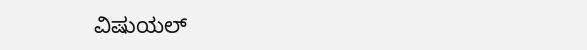ವಿಷುಯಲ್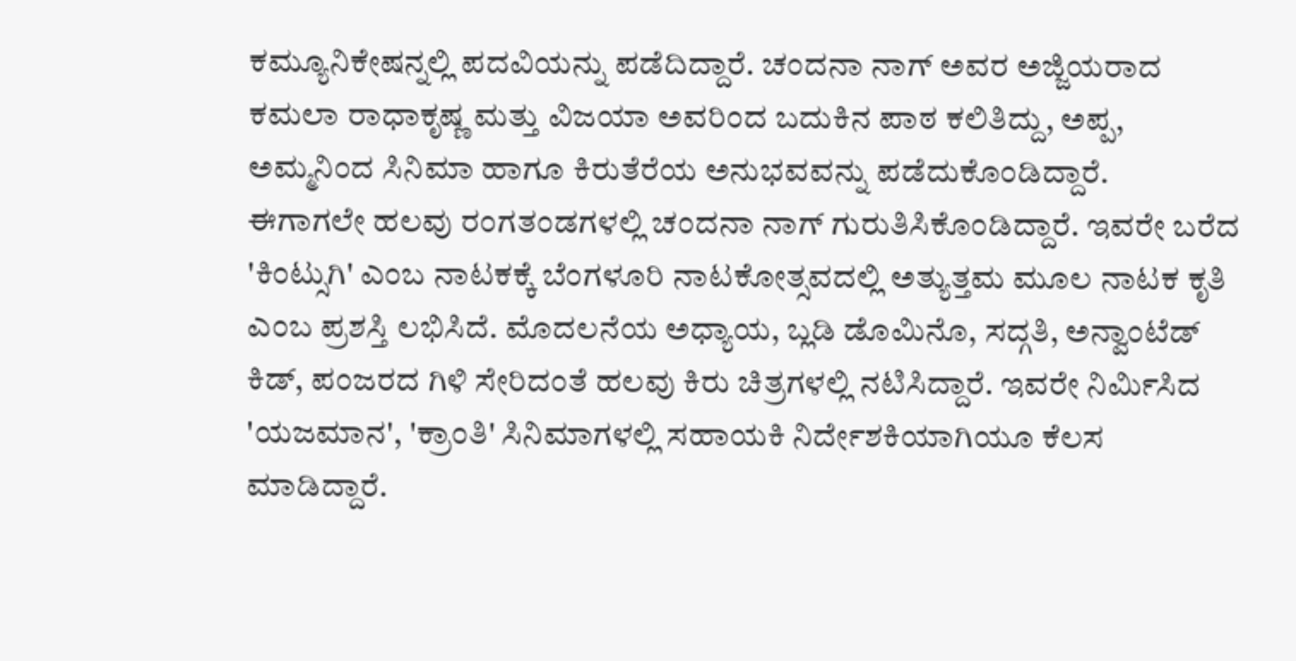ಕಮ್ಯೂನಿಕೇಷನ್ನಲ್ಲಿ ಪದವಿಯನ್ನು ಪಡೆದಿದ್ದಾರೆ. ಚಂದನಾ ನಾಗ್ ಅವರ ಅಜ್ಜಿಯರಾದ ಕಮಲಾ ರಾಧಾಕೃಷ್ಣ ಮತ್ತು ವಿಜಯಾ ಅವರಿಂದ ಬದುಕಿನ ಪಾಠ ಕಲಿತಿದ್ದು, ಅಪ್ಪ, ಅಮ್ಮನಿಂದ ಸಿನಿಮಾ ಹಾಗೂ ಕಿರುತೆರೆಯ ಅನುಭವವನ್ನು ಪಡೆದುಕೊಂಡಿದ್ದಾರೆ.
ಈಗಾಗಲೇ ಹಲವು ರಂಗತಂಡಗಳಲ್ಲಿ ಚಂದನಾ ನಾಗ್ ಗುರುತಿಸಿಕೊಂಡಿದ್ದಾರೆ. ಇವರೇ ಬರೆದ 'ಕಿಂಟ್ಸುಗಿ' ಎಂಬ ನಾಟಕಕ್ಕೆ ಬೆಂಗಳೂರಿ ನಾಟಕೋತ್ಸವದಲ್ಲಿ ಅತ್ಯುತ್ತಮ ಮೂಲ ನಾಟಕ ಕೃತಿ ಎಂಬ ಪ್ರಶಸ್ತಿ ಲಭಿಸಿದೆ. ಮೊದಲನೆಯ ಅಧ್ಯಾಯ, ಬ್ಲಡಿ ಡೊಮಿನೊ, ಸದ್ಗತಿ, ಅನ್ವಾಂಟೆಡ್ ಕಿಡ್, ಪಂಜರದ ಗಿಳಿ ಸೇರಿದಂತೆ ಹಲವು ಕಿರು ಚಿತ್ರಗಳಲ್ಲಿ ನಟಿಸಿದ್ದಾರೆ. ಇವರೇ ನಿರ್ಮಿಸಿದ 'ಯಜಮಾನ', 'ಕ್ರಾಂತಿ' ಸಿನಿಮಾಗಳಲ್ಲಿ ಸಹಾಯಕಿ ನಿರ್ದೇಶಕಿಯಾಗಿಯೂ ಕೆಲಸ ಮಾಡಿದ್ದಾರೆ.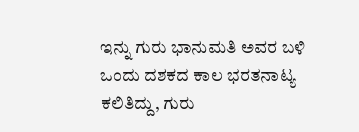ಇನ್ನು ಗುರು ಭಾನುಮತಿ ಅವರ ಬಳಿ ಒಂದು ದಶಕದ ಕಾಲ ಭರತನಾಟ್ಯ ಕಲಿತಿದ್ದು, ಗುರು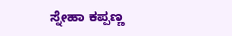ಸ್ನೇಹಾ ಕಪ್ಪಣ್ಣ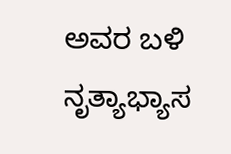ಅವರ ಬಳಿ ನೃತ್ಯಾಭ್ಯಾಸ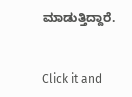ಮಾಡುತ್ತಿದ್ದಾರೆ.


Click it and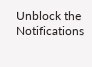Unblock the Notifications